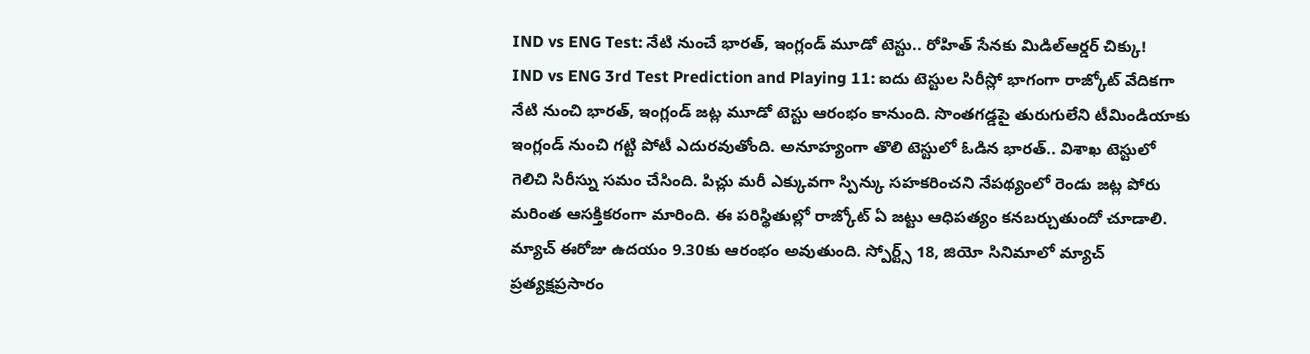IND vs ENG Test: నేటి నుంచే భారత్, ఇంగ్లండ్ మూడో టెస్టు.. రోహిత్ సేనకు మిడిల్ఆర్డర్ చిక్కు!
IND vs ENG 3rd Test Prediction and Playing 11: ఐదు టెస్టుల సిరీస్లో భాగంగా రాజ్కోట్ వేదికగా నేటి నుంచి భారత్, ఇంగ్లండ్ జట్ల మూడో టెస్టు ఆరంభం కానుంది. సొంతగడ్డపై తురుగులేని టీమిండియాకు ఇంగ్లండ్ నుంచి గట్టి పోటీ ఎదురవుతోంది. అనూహ్యంగా తొలి టెస్టులో ఓడిన భారత్.. విశాఖ టెస్టులో గెలిచి సిరీస్ను సమం చేసింది. పిచ్లు మరీ ఎక్కువగా స్పిన్కు సహకరించని నేపథ్యంలో రెండు జట్ల పోరు మరింత ఆసక్తికరంగా మారింది. ఈ పరిస్థితుల్లో రాజ్కోట్ ఏ జట్టు ఆధిపత్యం కనబర్చుతుందో చూడాలి. మ్యాచ్ ఈరోజు ఉదయం 9.30కు ఆరంభం అవుతుంది. స్పోర్ట్స్ 18, జియో సినిమాలో మ్యాచ్ ప్రత్యక్షప్రసారం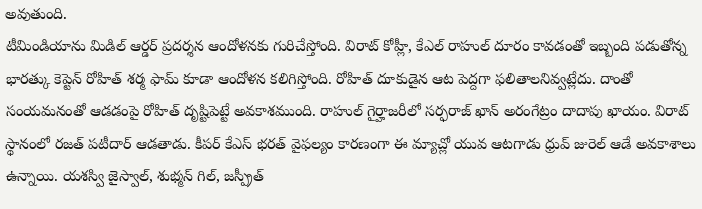అవుతుంది.
టీమిండియాను మిడిల్ ఆర్డర్ ప్రదర్శన ఆందోళనకు గురిచేస్తోంది. విరాట్ కోహ్లీ, కేఎల్ రాహుల్ దూరం కావడంతో ఇబ్బంది పడుతోన్న భారత్కు కెప్టెన్ రోహిత్ శర్మ ఫామ్ కూడా ఆందోళన కలిగిస్తోంది. రోహిత్ దూకుడైన ఆట పెద్దగా ఫలితాలనివ్వట్లేదు. దాంతో సంయమనంతో ఆడడంపై రోహిత్ దృష్టిపెట్టే అవకాశముంది. రాహుల్ గైర్హాజరీలో సర్ఫరాజ్ ఖాన్ అరంగేట్రం దాదాపు ఖాయం. విరాట్ స్థానంలో రజత్ పటీదార్ ఆడతాడు. కీపర్ కేఎస్ భరత్ వైఫల్యం కారణంగా ఈ మ్యాచ్లో యువ ఆటగాడు ధ్రువ్ జురెల్ ఆడే అవకాశాలు ఉన్నాయి. యశస్వి జైస్వాల్, శుభ్మన్ గిల్, జస్ప్రీత్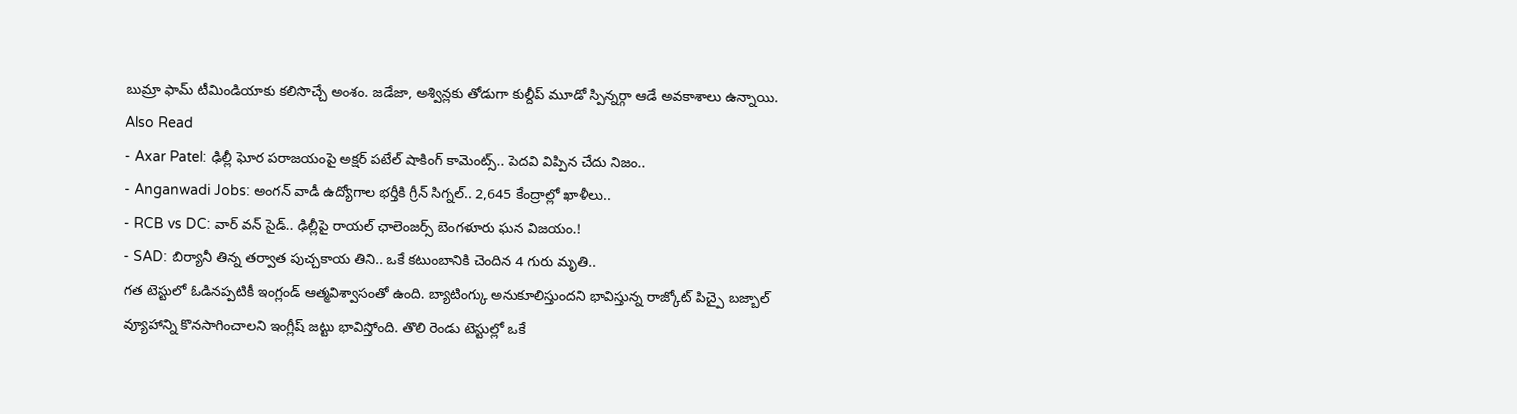బుమ్రా ఫామ్ టీమిండియాకు కలిసొచ్చే అంశం. జడేజా, అశ్విన్లకు తోడుగా కుల్దీప్ మూడో స్పిన్నర్గా ఆడే అవకాశాలు ఉన్నాయి.
Also Read
- Axar Patel: ఢిల్లీ ఘోర పరాజయంపై అక్షర్ పటేల్ షాకింగ్ కామెంట్స్.. పెదవి విప్పిన చేదు నిజం..
- Anganwadi Jobs: అంగన్ వాడీ ఉద్యోగాల భర్తీకి గ్రీన్ సిగ్నల్.. 2,645 కేంద్రాల్లో ఖాళీలు..
- RCB vs DC: వార్ వన్ సైడ్.. ఢిల్లీపై రాయల్ ఛాలెంజర్స్ బెంగళూరు ఘన విజయం.!
- SAD: బిర్యానీ తిన్న తర్వాత పుచ్చకాయ తిని.. ఒకే కటుంబానికి చెందిన 4 గురు మృతి..
గత టెస్టులో ఓడినప్పటికీ ఇంగ్లండ్ ఆత్మవిశ్వాసంతో ఉంది. బ్యాటింగ్కు అనుకూలిస్తుందని భావిస్తున్న రాజ్కోట్ పిచ్పై బజ్బాల్ వ్యూహాన్ని కొనసాగించాలని ఇంగ్లీష్ జట్టు భావిస్తోంది. తొలి రెండు టెస్టుల్లో ఒకే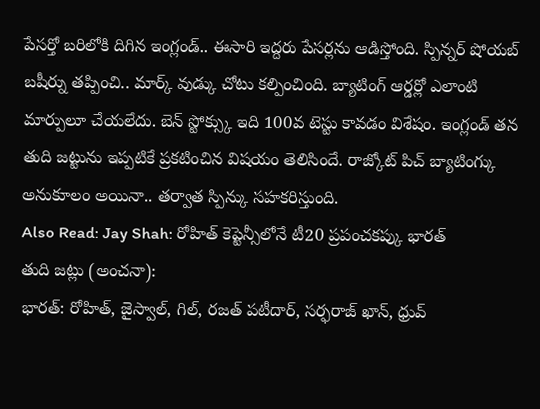పేసర్తో బరిలోకి దిగిన ఇంగ్లండ్.. ఈసారి ఇద్దరు పేసర్లను ఆడిస్తోంది. స్పిన్నర్ షోయబ్ బషీర్ను తప్పించి.. మార్క్ వుడ్కు చోటు కల్పించింది. బ్యాటింగ్ ఆర్డర్లో ఎలాంటి మార్పులూ చేయలేదు. బెన్ స్టోక్స్కు ఇది 100వ టెస్టు కావడం విశేషం. ఇంగ్లండ్ తన తుది జట్టును ఇప్పటికే ప్రకటించిన విషయం తెలిసిందే. రాజ్కోట్ పిచ్ బ్యాటింగ్కు అనుకూలం అయినా.. తర్వాత స్పిన్కు సహకరిస్తుంది.
Also Read: Jay Shah: రోహిత్ కెప్టెన్సీలోనే టీ20 ప్రపంచకప్కు భారత్
తుది జట్లు (అంచనా):
భారత్: రోహిత్, జైస్వాల్, గిల్, రజత్ పటీదార్, సర్ఫరాజ్ ఖాన్, ధ్రువ్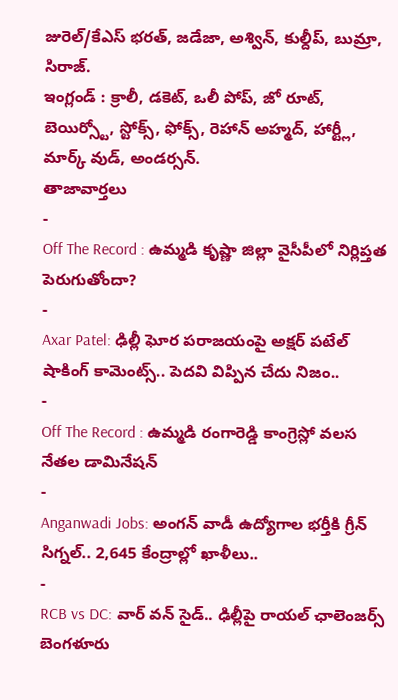జురెల్/కేఎస్ భరత్, జడేజా, అశ్విన్, కుల్దీప్, బుమ్రా, సిరాజ్.
ఇంగ్లండ్ : క్రాలీ, డకెట్, ఒలీ పోప్, జో రూట్, బెయిర్స్టో, స్టోక్స్, ఫోక్స్, రెహాన్ అహ్మద్, హార్ట్లీ, మార్క్ వుడ్, అండర్సన్.
తాజావార్తలు
-
Off The Record : ఉమ్మడి కృష్ణా జిల్లా వైసీపీలో నిర్లిప్తత పెరుగుతోందా?
-
Axar Patel: ఢిల్లీ ఘోర పరాజయంపై అక్షర్ పటేల్ షాకింగ్ కామెంట్స్.. పెదవి విప్పిన చేదు నిజం..
-
Off The Record : ఉమ్మడి రంగారెడ్డి కాంగ్రెస్లో వలస నేతల డామినేషన్
-
Anganwadi Jobs: అంగన్ వాడీ ఉద్యోగాల భర్తీకి గ్రీన్ సిగ్నల్.. 2,645 కేంద్రాల్లో ఖాళీలు..
-
RCB vs DC: వార్ వన్ సైడ్.. ఢిల్లీపై రాయల్ ఛాలెంజర్స్ బెంగళూరు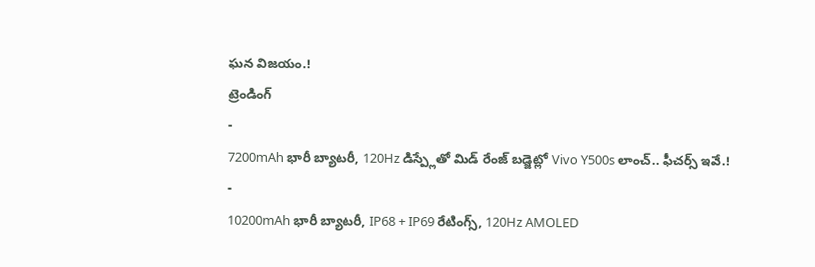ఘన విజయం.!
ట్రెండింగ్
-
7200mAh భారీ బ్యాటరీ, 120Hz డిస్ప్లేతో మిడ్ రేంజ్ బడ్జెట్లో Vivo Y500s లాంచ్.. ఫీచర్స్ ఇవే.!
-
10200mAh భారీ బ్యాటరీ, IP68 + IP69 రేటింగ్స్, 120Hz AMOLED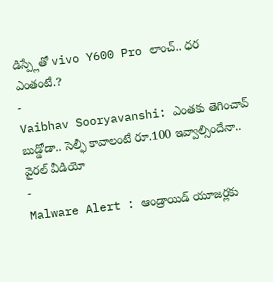డిస్ప్లేతో vivo Y600 Pro లాంచ్.. ధర ఎంతంటే.?
-
Vaibhav Sooryavanshi: ఎంతకు తెగించావ్ బుడ్డోడా.. సెల్ఫీ కావాలంటే రూ.100 ఇవ్వాల్సిందేనా.. వైరల్ వీడియో
-
Malware Alert : ఆండ్రాయిడ్ యూజర్లకు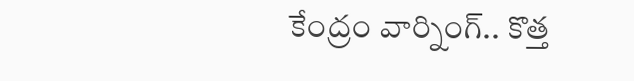కేంద్రం వార్నింగ్.. కొత్త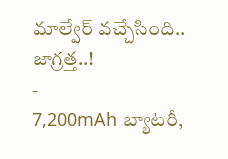మాల్వేర్ వచ్చేసింది.. జాగ్రత్త..!
-
7,200mAh బ్యాటరీ,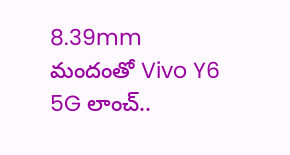8.39mm మందంతో Vivo Y6 5G లాంచ్..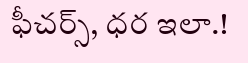ఫీచర్స్, ధర ఇలా.!